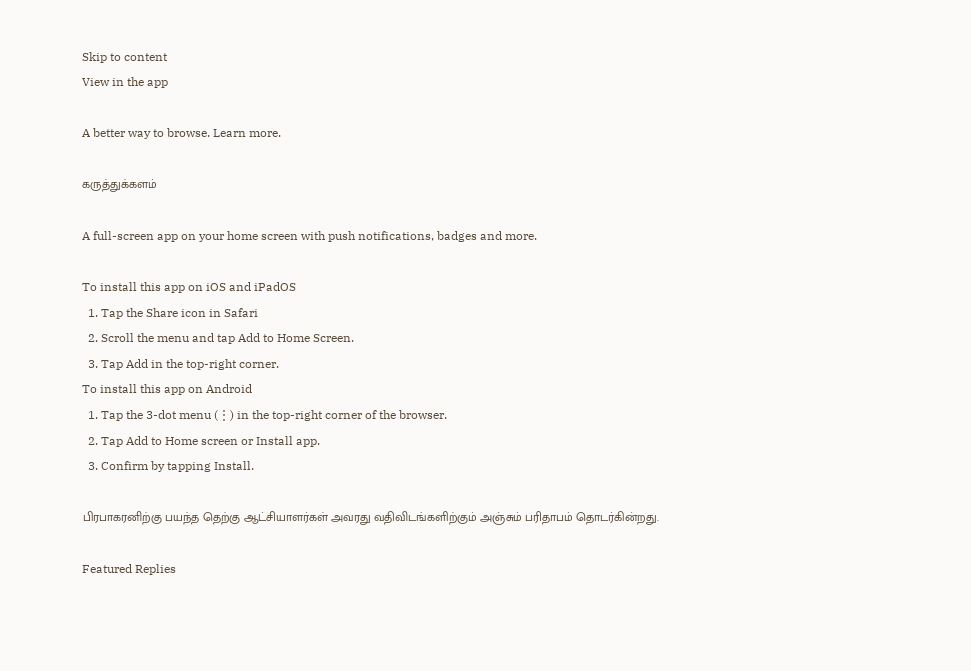Skip to content
View in the app

A better way to browse. Learn more.

கருத்துக்களம்

A full-screen app on your home screen with push notifications, badges and more.

To install this app on iOS and iPadOS
  1. Tap the Share icon in Safari
  2. Scroll the menu and tap Add to Home Screen.
  3. Tap Add in the top-right corner.
To install this app on Android
  1. Tap the 3-dot menu (⋮) in the top-right corner of the browser.
  2. Tap Add to Home screen or Install app.
  3. Confirm by tapping Install.

பிரபாகரனிற்கு பயந்த தெற்கு ஆட்சியாளர்கள் அவரது வதிவிடங்களிற்கும் அஞ்சும் பரிதாபம் தொடர்கின்றது.

Featured Replies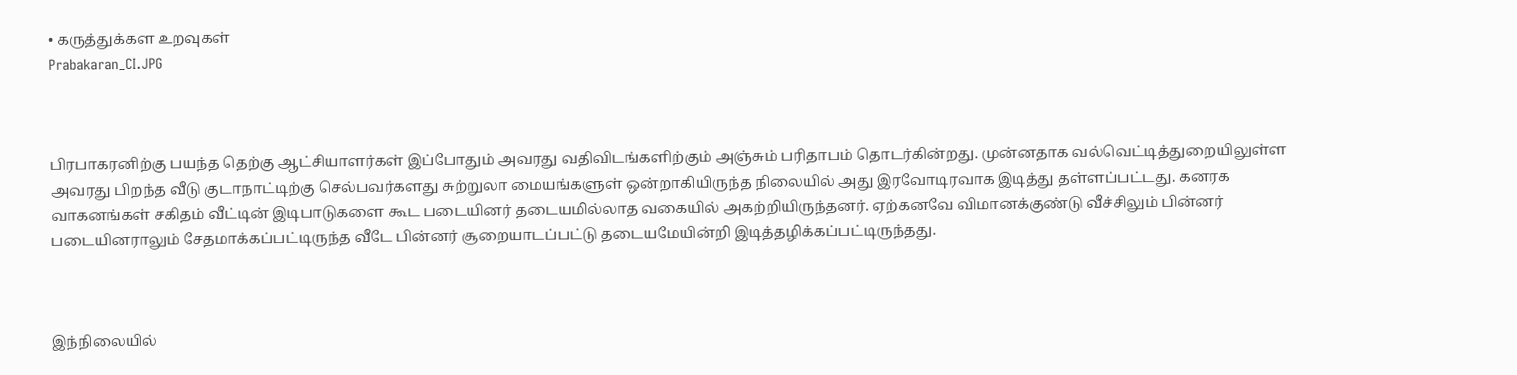• கருத்துக்கள உறவுகள்
Prabakaran_CI.JPG



பிரபாகரனிற்கு பயந்த தெற்கு ஆட்சியாளர்கள் இப்போதும் அவரது வதிவிடங்களிற்கும் அஞ்சும் பரிதாபம் தொடர்கின்றது. முன்னதாக வல்வெட்டித்துறையிலுள்ள அவரது பிறந்த வீடு குடாநாட்டிற்கு செல்பவர்களது சுற்றுலா மையங்களுள் ஒன்றாகியிருந்த நிலையில் அது இரவோடிரவாக இடித்து தள்ளப்பட்டது. கனரக வாகனங்கள் சகிதம் வீட்டின் இடிபாடுகளை கூட படையினர் தடையமில்லாத வகையில் அகற்றியிருந்தனர். ஏற்கனவே விமானக்குண்டு வீச்சிலும் பின்னர் படையினராலும் சேதமாக்கப்பட்டிருந்த வீடே பின்னர் சூறையாடப்பட்டு தடையமேயின்றி இடித்தழிக்கப்பட்டிருந்தது.



இந்நிலையில்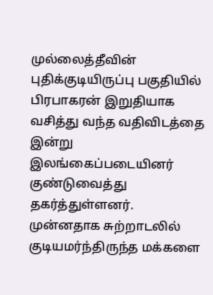முல்லைத்தீவின் புதிக்குடியிருப்பு பகுதியில் பிரபாகரன் இறுதியாக வசித்து வந்த வதிவிடத்தை இன்று இலங்கைப்படையினர் குண்டுவைத்து தகர்த்துள்ளனர். முன்னதாக சுற்றாடலில் குடியமர்ந்திருந்த மக்களை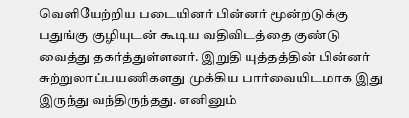வெளியேற்றிய படையினர் பின்னர் மூன்றடுக்கு பதுங்கு குழியுடன் கூடிய வதிவிடத்தை குண்டு வைத்து தகர்த்துள்ளனர். இறுதி யுத்தத்தின் பின்னர் சுற்றுலாப்பயணிகளது முக்கிய பார்வையிடமாக இது இருந்து வந்திருந்தது. எனினும்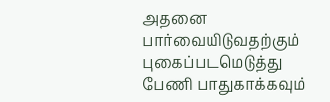அதனை பார்வையிடுவதற்கும் புகைப்படமெடுத்து பேணி பாதுகாக்கவும்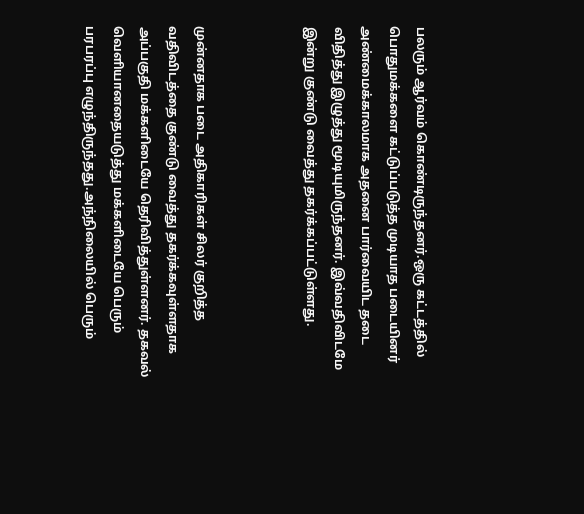பலரும் ஆர்வம் கொண்டிருந்தனர்.ஒரு கட்டத்தில் பொதுமக்களை கட்டுப்படுத்த முடியாத படையினர் அண்மைக்காலமாக அதனை பார்வையிட தடை விதித்து இழுத்து மூடியுமிருந்தனர். இவ்வதிவிடமே இன்று குண்டு வைத்து தகர்க்கப்பட்டுள்ளது.



முன்னதாக படை அதிகாரிகள் சிலர் குறித்த வதிவிடத்தை குண்டு வைத்து தகர்க்கவுள்ளதாக அப்பகுதி மக்களிடையே தெரிவித்துள்ளனர். தகவல் வெளியானதையடுத்து மக்களிடையே பெரும் பரபரப்பு எழுந்திருந்தது.அந்நிலையில் பெரும்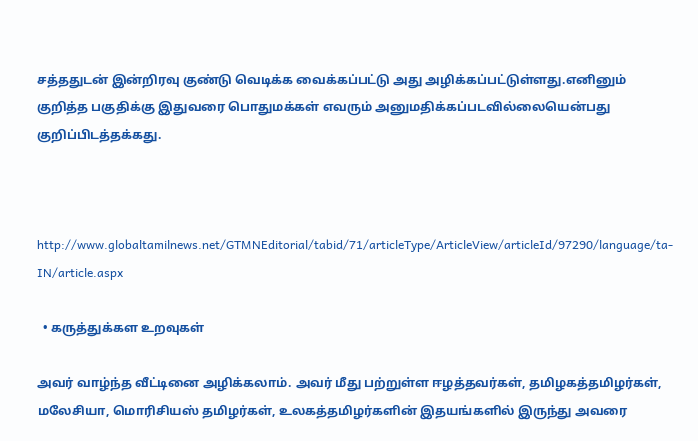சத்ததுடன் இன்றிரவு குண்டு வெடிக்க வைக்கப்பட்டு அது அழிக்கப்பட்டுள்ளது.எனினும் குறித்த பகுதிக்கு இதுவரை பொதுமக்கள் எவரும் அனுமதிக்கப்படவில்லையென்பது குறிப்பிடத்தக்கது.



http://www.globaltamilnews.net/GTMNEditorial/tabid/71/articleType/ArticleView/articleId/97290/language/ta-IN/article.aspx

  • கருத்துக்கள உறவுகள்

அவர் வாழ்ந்த வீட்டினை அழிக்கலாம். அவர் மீது பற்றுள்ள ஈழத்தவர்கள், தமிழகத்தமிழர்கள், மலேசியா, மொரிசியஸ் தமிழர்கள், உலகத்தமிழர்களின் இதயங்களில் இருந்து அவரை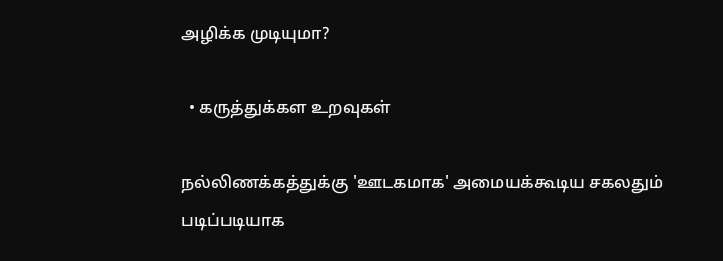அழிக்க முடியுமா?

  • கருத்துக்கள உறவுகள்

நல்லிணக்கத்துக்கு 'ஊடகமாக' அமையக்கூடிய சகலதும் படிப்படியாக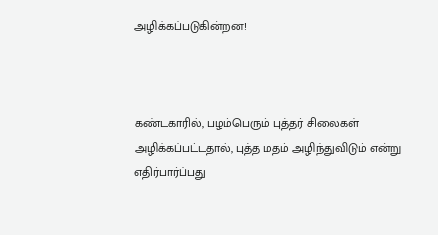அழிக்கப்படுகின்றன!



கண்டகாரில், பழம்பெரும் புத்தர் சிலைகள் அழிக்கப்பட்டதால், புத்த மதம் அழிந்துவிடும் என்று எதிர்பார்ப்பது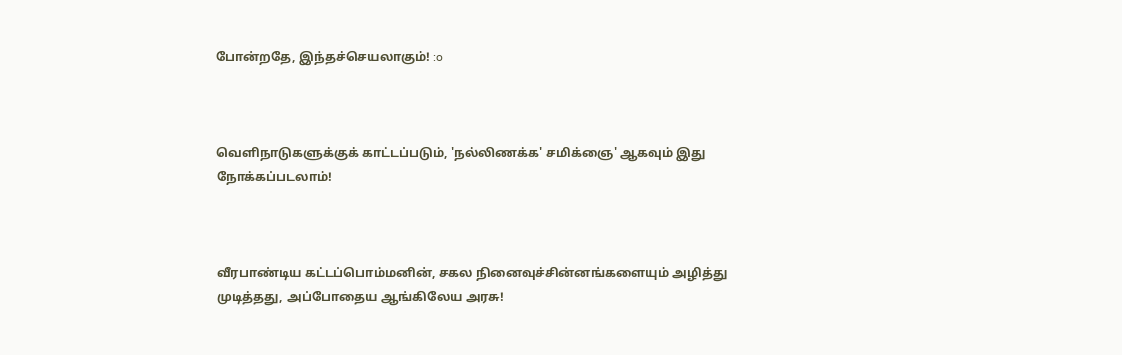போன்றதே, இந்தச்செயலாகும்! :o



வெளிநாடுகளுக்குக் காட்டப்படும், 'நல்லிணக்க' சமிக்ஞை' ஆகவும் இது நோக்கப்படலாம்!



வீரபாண்டிய கட்டப்பொம்மனின், சகல நினைவுச்சின்னங்களையும் அழித்து முடித்தது, அப்போதைய ஆங்கிலேய அரசு!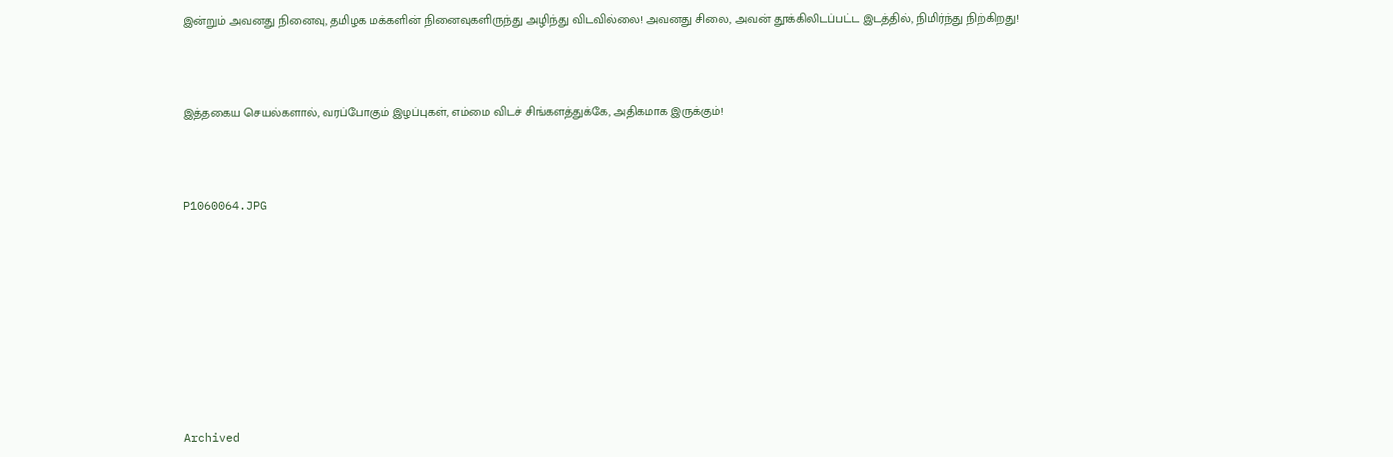இன்றும் அவனது நினைவு, தமிழக மக்களின் நினைவுகளிருந்து அழிந்து விடவில்லை! அவனது சிலை, அவன் தூக்கிலிடப்பட்ட இடத்தில், நிமிர்ந்து நிற்கிறது!



இத்தகைய செயல்களால், வரப்போகும் இழப்புகள், எம்மை விடச் சிங்களத்துக்கே, அதிகமாக இருக்கும்!



P1060064.JPG









Archived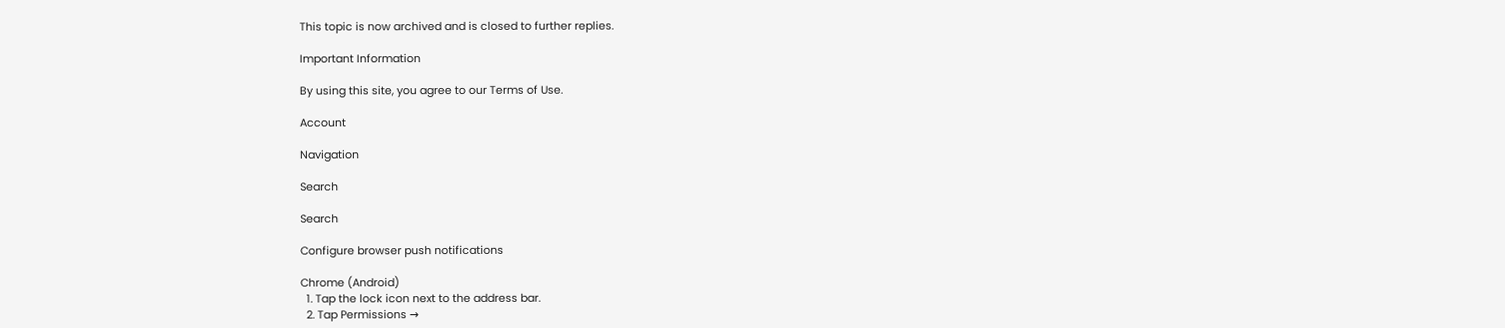This topic is now archived and is closed to further replies.

Important Information

By using this site, you agree to our Terms of Use.

Account

Navigation

Search

Search

Configure browser push notifications

Chrome (Android)
  1. Tap the lock icon next to the address bar.
  2. Tap Permissions →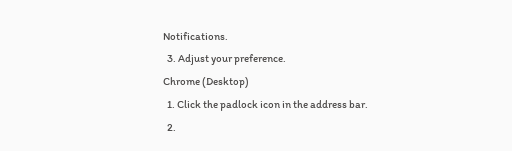Notifications.
  3. Adjust your preference.
Chrome (Desktop)
  1. Click the padlock icon in the address bar.
  2.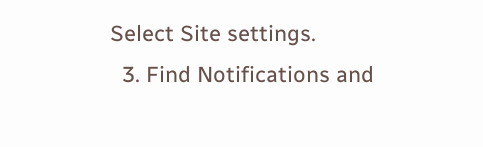Select Site settings.
  3. Find Notifications and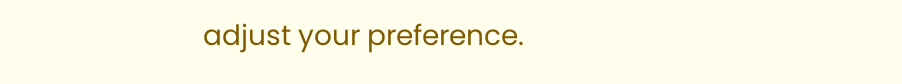adjust your preference.